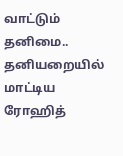வாட்டும் தனிமை.. தனியறையில் மாட்டிய ரோஹித்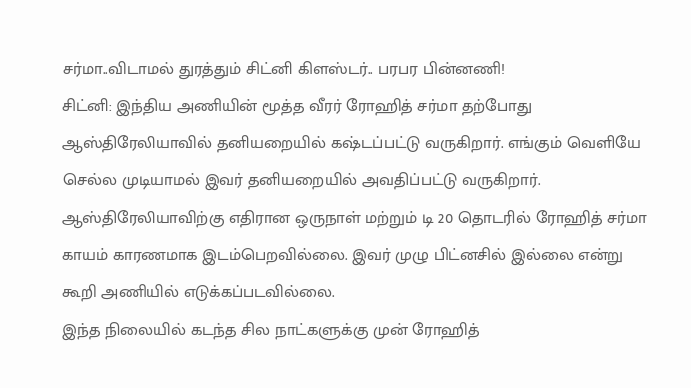சர்மா..விடாமல் துரத்தும் சிட்னி கிளஸ்டர்.. பரபர பின்னணி!
சிட்னி: இந்திய அணியின் மூத்த வீரர் ரோஹித் சர்மா தற்போது ஆஸ்திரேலியாவில் தனியறையில் கஷ்டப்பட்டு வருகிறார். எங்கும் வெளியே செல்ல முடியாமல் இவர் தனியறையில் அவதிப்பட்டு வருகிறார்.
ஆஸ்திரேலியாவிற்கு எதிரான ஒருநாள் மற்றும் டி 20 தொடரில் ரோஹித் சர்மா காயம் காரணமாக இடம்பெறவில்லை. இவர் முழு பிட்னசில் இல்லை என்று கூறி அணியில் எடுக்கப்படவில்லை.
இந்த நிலையில் கடந்த சில நாட்களுக்கு முன் ரோஹித்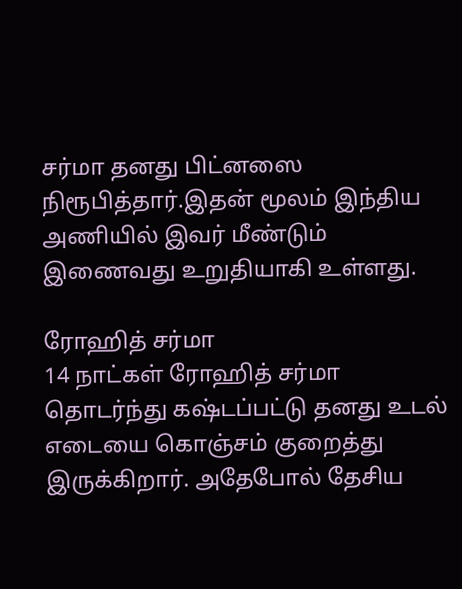சர்மா தனது பிட்னஸை நிரூபித்தார்.இதன் மூலம் இந்திய அணியில் இவர் மீண்டும் இணைவது உறுதியாகி உள்ளது.

ரோஹித் சர்மா
14 நாட்கள் ரோஹித் சர்மா தொடர்ந்து கஷ்டப்பட்டு தனது உடல் எடையை கொஞ்சம் குறைத்து இருக்கிறார். அதேபோல் தேசிய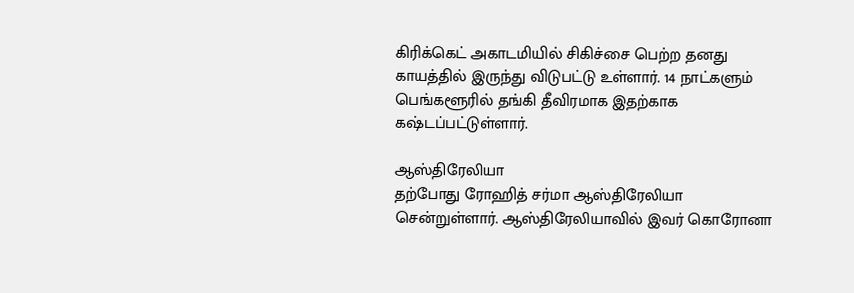கிரிக்கெட் அகாடமியில் சிகிச்சை பெற்ற தனது காயத்தில் இருந்து விடுபட்டு உள்ளார். 14 நாட்களும் பெங்களூரில் தங்கி தீவிரமாக இதற்காக கஷ்டப்பட்டுள்ளார்.

ஆஸ்திரேலியா
தற்போது ரோஹித் சர்மா ஆஸ்திரேலியா சென்றுள்ளார். ஆஸ்திரேலியாவில் இவர் கொரோனா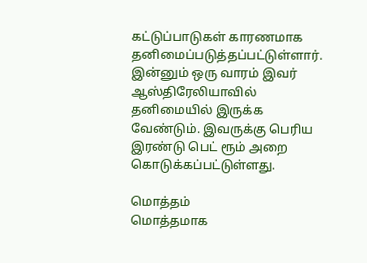கட்டுப்பாடுகள் காரணமாக தனிமைப்படுத்தப்பட்டுள்ளார். இன்னும் ஒரு வாரம் இவர் ஆஸ்திரேலியாவில் தனிமையில் இருக்க வேண்டும். இவருக்கு பெரிய இரண்டு பெட் ரூம் அறை கொடுக்கப்பட்டுள்ளது.

மொத்தம்
மொத்தமாக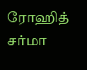ரோஹித் சர்மா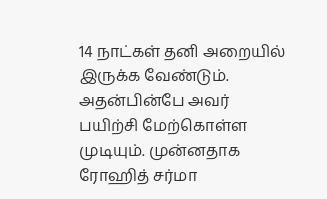14 நாட்கள் தனி அறையில் இருக்க வேண்டும். அதன்பின்பே அவர் பயிற்சி மேற்கொள்ள முடியும். முன்னதாக ரோஹித் சர்மா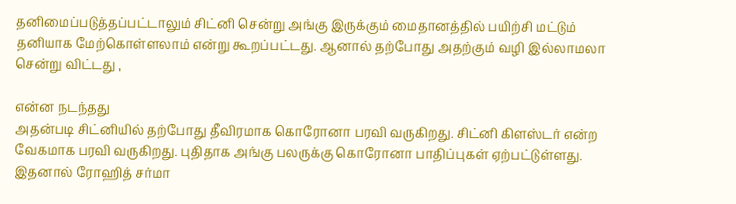தனிமைப்படுத்தப்பட்டாலும் சிட்னி சென்று அங்கு இருக்கும் மைதானத்தில் பயிற்சி மட்டும் தனியாக மேற்கொள்ளலாம் என்று கூறப்பட்டது. ஆனால் தற்போது அதற்கும் வழி இல்லாமலா சென்று விட்டது ,

என்ன நடந்தது
அதன்படி சிட்னியில் தற்போது தீவிரமாக கொரோனா பரவி வருகிறது. சிட்னி கிளஸ்டர் என்ற வேகமாக பரவி வருகிறது. புதிதாக அங்கு பலருக்கு கொரோனா பாதிப்புகள் ஏற்பட்டுள்ளது. இதனால் ரோஹித் சர்மா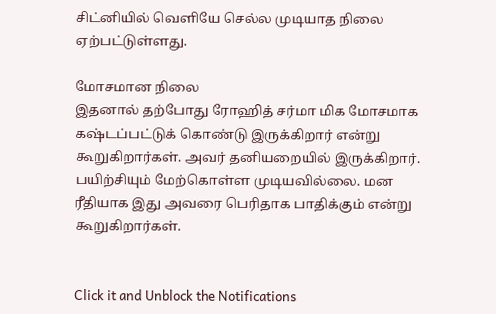சிட்னியில் வெளியே செல்ல முடியாத நிலை ஏற்பட்டுள்ளது.

மோசமான நிலை
இதனால் தற்போது ரோஹித் சர்மா மிக மோசமாக கஷ்டப்பட்டுக் கொண்டு இருக்கிறார் என்று கூறுகிறார்கள். அவர் தனியறையில் இருக்கிறார். பயிற்சியும் மேற்கொள்ள முடியவில்லை. மன ரீதியாக இது அவரை பெரிதாக பாதிக்கும் என்று கூறுகிறார்கள்.


Click it and Unblock the Notifications